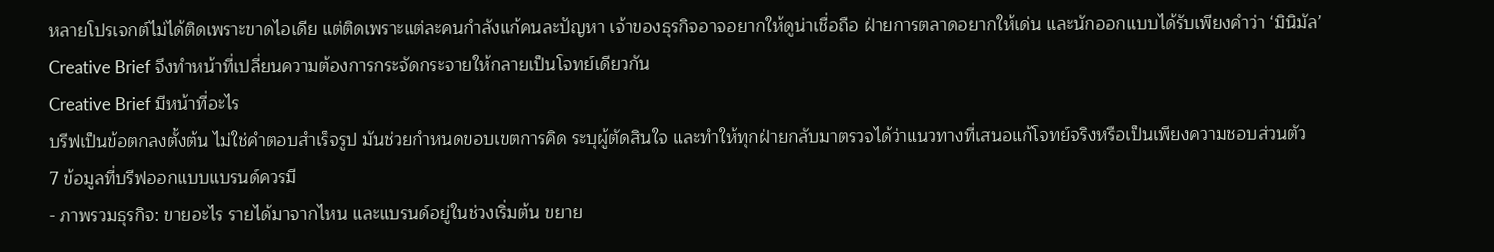หลายโปรเจกต์ไม่ได้ติดเพราะขาดไอเดีย แต่ติดเพราะแต่ละคนกำลังแก้คนละปัญหา เจ้าของธุรกิจอาจอยากให้ดูน่าเชื่อถือ ฝ่ายการตลาดอยากให้เด่น และนักออกแบบได้รับเพียงคำว่า ‘มินิมัล’ Creative Brief จึงทำหน้าที่เปลี่ยนความต้องการกระจัดกระจายให้กลายเป็นโจทย์เดียวกัน
Creative Brief มีหน้าที่อะไร
บรีฟเป็นข้อตกลงตั้งต้น ไม่ใช่คำตอบสำเร็จรูป มันช่วยกำหนดขอบเขตการคิด ระบุผู้ตัดสินใจ และทำให้ทุกฝ่ายกลับมาตรวจได้ว่าแนวทางที่เสนอแก้โจทย์จริงหรือเป็นเพียงความชอบส่วนตัว
7 ข้อมูลที่บรีฟออกแบบแบรนด์ควรมี
- ภาพรวมธุรกิจ: ขายอะไร รายได้มาจากไหน และแบรนด์อยู่ในช่วงเริ่มต้น ขยาย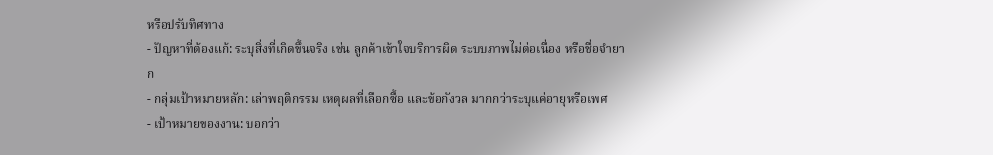หรือปรับทิศทาง
- ปัญหาที่ต้องแก้: ระบุสิ่งที่เกิดขึ้นจริง เช่น ลูกค้าเข้าใจบริการผิด ระบบภาพไม่ต่อเนื่อง หรือชื่อจำยาก
- กลุ่มเป้าหมายหลัก: เล่าพฤติกรรม เหตุผลที่เลือกซื้อ และข้อกังวล มากกว่าระบุแค่อายุหรือเพศ
- เป้าหมายของงาน: บอกว่า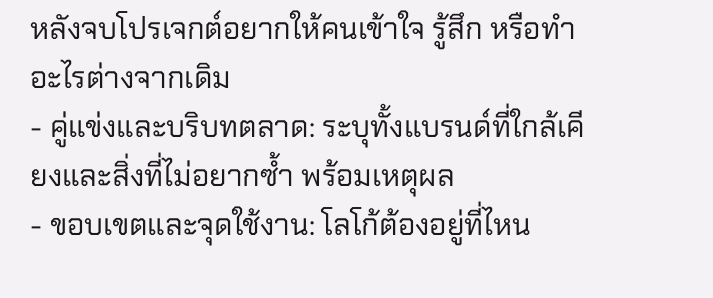หลังจบโปรเจกต์อยากให้คนเข้าใจ รู้สึก หรือทำอะไรต่างจากเดิม
- คู่แข่งและบริบทตลาด: ระบุทั้งแบรนด์ที่ใกล้เคียงและสิ่งที่ไม่อยากซ้ำ พร้อมเหตุผล
- ขอบเขตและจุดใช้งาน: โลโก้ต้องอยู่ที่ไหน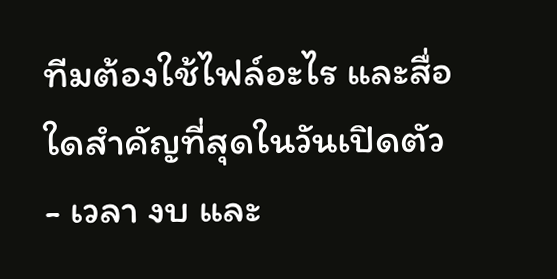ทีมต้องใช้ไฟล์อะไร และสื่อใดสำคัญที่สุดในวันเปิดตัว
- เวลา งบ และ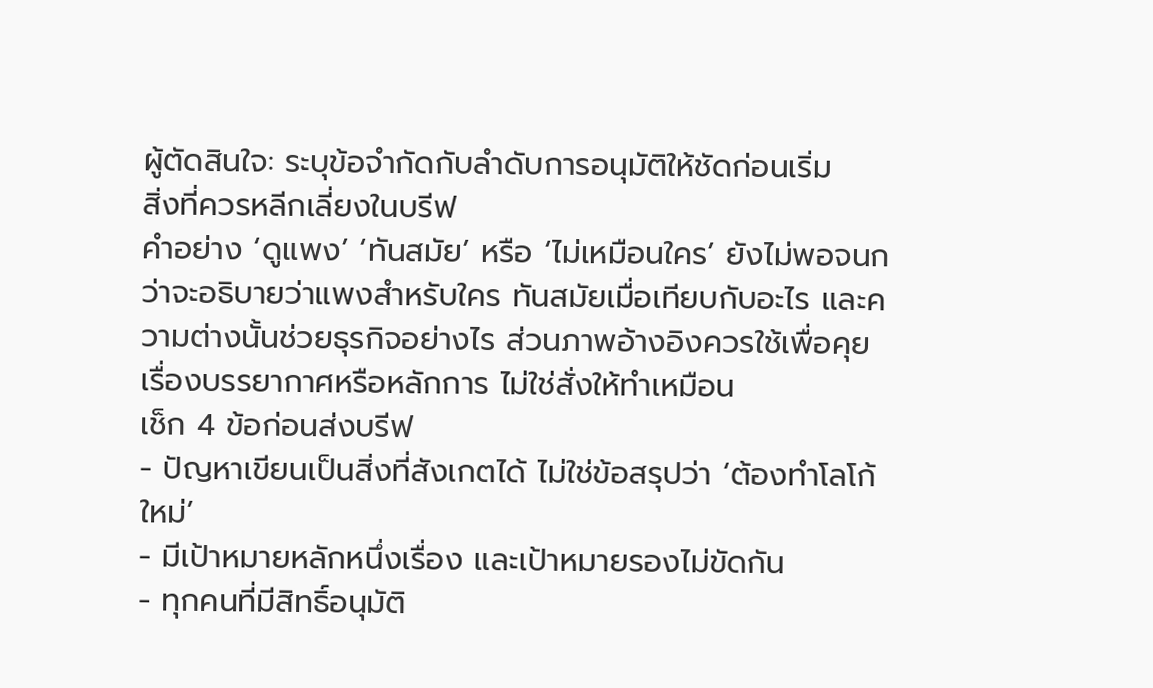ผู้ตัดสินใจ: ระบุข้อจำกัดกับลำดับการอนุมัติให้ชัดก่อนเริ่ม
สิ่งที่ควรหลีกเลี่ยงในบรีฟ
คำอย่าง ‘ดูแพง’ ‘ทันสมัย’ หรือ ‘ไม่เหมือนใคร’ ยังไม่พอจนกว่าจะอธิบายว่าแพงสำหรับใคร ทันสมัยเมื่อเทียบกับอะไร และความต่างนั้นช่วยธุรกิจอย่างไร ส่วนภาพอ้างอิงควรใช้เพื่อคุยเรื่องบรรยากาศหรือหลักการ ไม่ใช่สั่งให้ทำเหมือน
เช็ก 4 ข้อก่อนส่งบรีฟ
- ปัญหาเขียนเป็นสิ่งที่สังเกตได้ ไม่ใช่ข้อสรุปว่า ‘ต้องทำโลโก้ใหม่’
- มีเป้าหมายหลักหนึ่งเรื่อง และเป้าหมายรองไม่ขัดกัน
- ทุกคนที่มีสิทธิ์อนุมัติ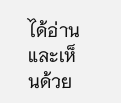ได้อ่านและเห็นด้วย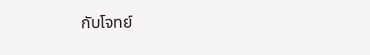กับโจทย์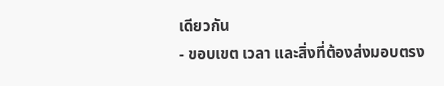เดียวกัน
- ขอบเขต เวลา และสิ่งที่ต้องส่งมอบตรง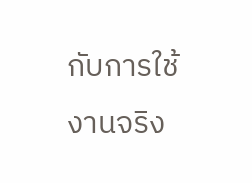กับการใช้งานจริง